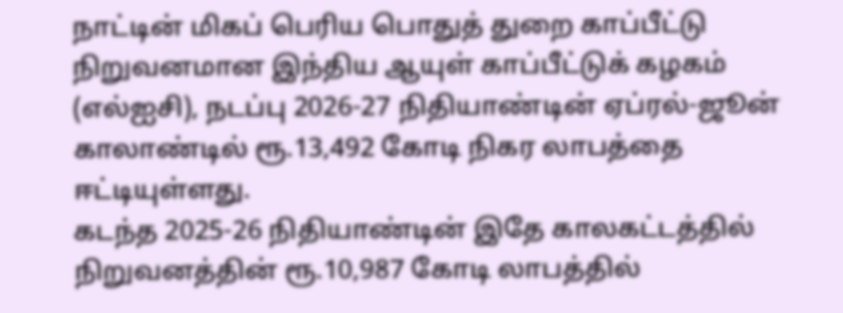நாட்டின் மிகப் பெரிய பொதுத் துறை காப்பீட்டு நிறுவனமான இந்திய ஆயுள் காப்பீட்டுக் கழகம் (எல்ஐசி), நடப்பு 2026-27 நிதியாண்டின் ஏப்ரல்-ஜூன் காலாண்டில் ரூ.13,492 கோடி நிகர லாபத்தை ஈட்டியுள்ளது.
கடந்த 2025-26 நிதியாண்டின் இதே காலகட்டத்தில் நிறுவனத்தின் ரூ.10,987 கோடி லாபத்தில்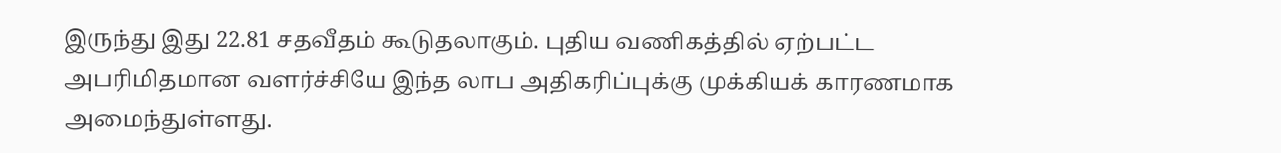இருந்து இது 22.81 சதவீதம் கூடுதலாகும். புதிய வணிகத்தில் ஏற்பட்ட அபரிமிதமான வளர்ச்சியே இந்த லாப அதிகரிப்புக்கு முக்கியக் காரணமாக அமைந்துள்ளது.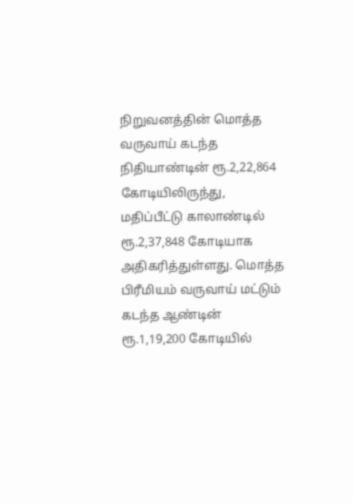நிறுவனத்தின் மொத்த வருவாய் கடந்த நிதியாண்டின் ரூ.2,22,864 கோடியிலிருந்து, மதிப்பீட்டு காலாண்டில் ரூ.2,37,848 கோடியாக அதிகரித்துள்ளது. மொத்த பிரீமியம் வருவாய் மட்டும் கடந்த ஆண்டின் ரூ.1,19,200 கோடியில்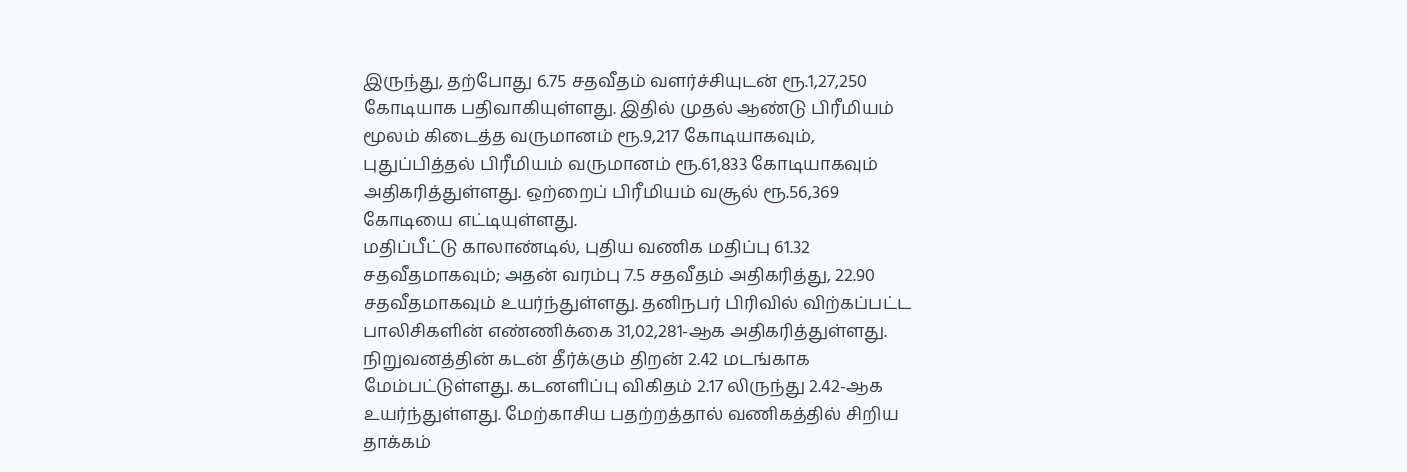இருந்து, தற்போது 6.75 சதவீதம் வளர்ச்சியுடன் ரூ.1,27,250 கோடியாக பதிவாகியுள்ளது. இதில் முதல் ஆண்டு பிரீமியம் மூலம் கிடைத்த வருமானம் ரூ.9,217 கோடியாகவும், புதுப்பித்தல் பிரீமியம் வருமானம் ரூ.61,833 கோடியாகவும் அதிகரித்துள்ளது. ஒற்றைப் பிரீமியம் வசூல் ரூ.56,369 கோடியை எட்டியுள்ளது.
மதிப்பீட்டு காலாண்டில், புதிய வணிக மதிப்பு 61.32 சதவீதமாகவும்; அதன் வரம்பு 7.5 சதவீதம் அதிகரித்து, 22.90 சதவீதமாகவும் உயர்ந்துள்ளது. தனிநபர் பிரிவில் விற்கப்பட்ட பாலிசிகளின் எண்ணிக்கை 31,02,281-ஆக அதிகரித்துள்ளது. நிறுவனத்தின் கடன் தீர்க்கும் திறன் 2.42 மடங்காக மேம்பட்டுள்ளது. கடனளிப்பு விகிதம் 2.17 லிருந்து 2.42-ஆக உயர்ந்துள்ளது. மேற்காசிய பதற்றத்தால் வணிகத்தில் சிறிய தாக்கம்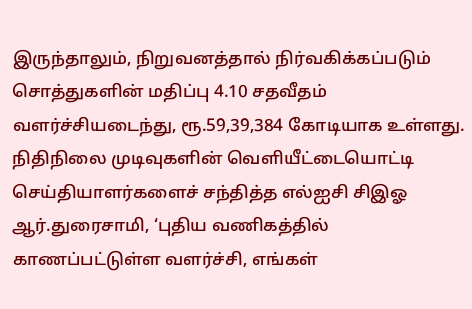இருந்தாலும், நிறுவனத்தால் நிர்வகிக்கப்படும் சொத்துகளின் மதிப்பு 4.10 சதவீதம் வளர்ச்சியடைந்து, ரூ.59,39,384 கோடியாக உள்ளது.
நிதிநிலை முடிவுகளின் வெளியீட்டையொட்டி செய்தியாளர்களைச் சந்தித்த எல்ஐசி சிஇஓ ஆர்.துரைசாமி, ‘புதிய வணிகத்தில் காணப்பட்டுள்ள வளர்ச்சி, எங்கள்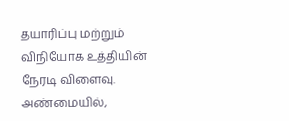தயாரிப்பு மற்றும் விநியோக உத்தியின் நேரடி விளைவு. அண்மையில்,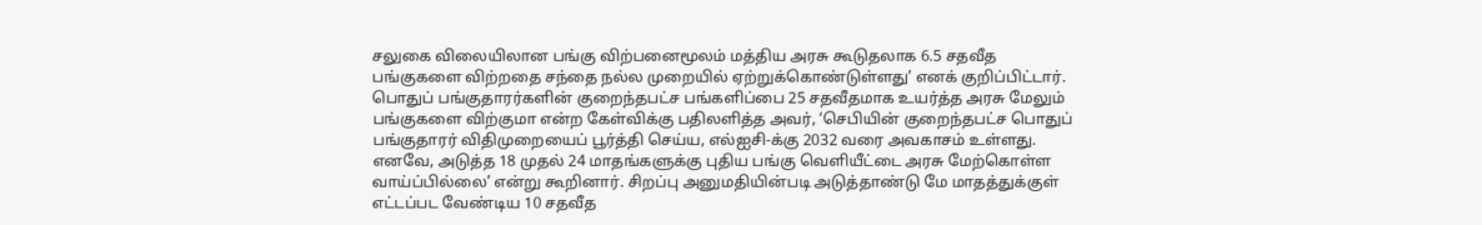சலுகை விலையிலான பங்கு விற்பனைமூலம் மத்திய அரசு கூடுதலாக 6.5 சதவீத பங்குகளை விற்றதை சந்தை நல்ல முறையில் ஏற்றுக்கொண்டுள்ளது’ எனக் குறிப்பிட்டார்.
பொதுப் பங்குதாரர்களின் குறைந்தபட்ச பங்களிப்பை 25 சதவீதமாக உயர்த்த அரசு மேலும் பங்குகளை விற்குமா என்ற கேள்விக்கு பதிலளித்த அவர், ‘செபியின் குறைந்தபட்ச பொதுப் பங்குதாரர் விதிமுறையைப் பூர்த்தி செய்ய, எல்ஐசி-க்கு 2032 வரை அவகாசம் உள்ளது. எனவே, அடுத்த 18 முதல் 24 மாதங்களுக்கு புதிய பங்கு வெளியீட்டை அரசு மேற்கொள்ள வாய்ப்பில்லை’ என்று கூறினார். சிறப்பு அனுமதியின்படி அடுத்தாண்டு மே மாதத்துக்குள் எட்டப்பட வேண்டிய 10 சதவீத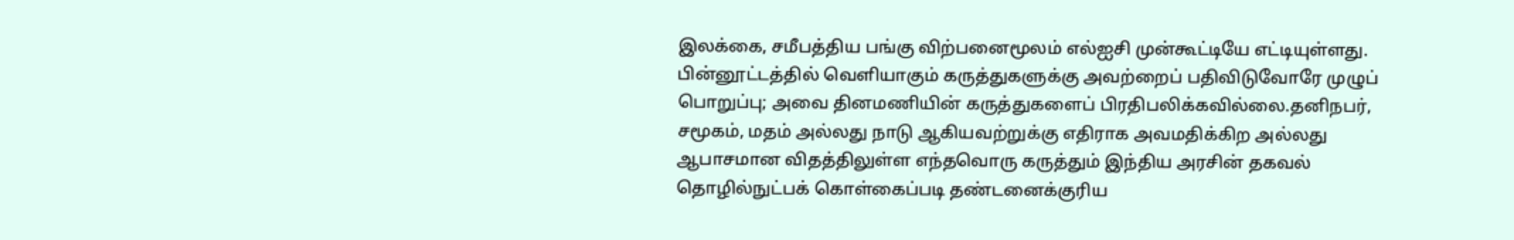இலக்கை, சமீபத்திய பங்கு விற்பனைமூலம் எல்ஐசி முன்கூட்டியே எட்டியுள்ளது.
பின்னூட்டத்தில் வெளியாகும் கருத்துகளுக்கு அவற்றைப் பதிவிடுவோரே முழுப் பொறுப்பு; அவை தினமணியின் கருத்துகளைப் பிரதிபலிக்கவில்லை.தனிநபர், சமூகம், மதம் அல்லது நாடு ஆகியவற்றுக்கு எதிராக அவமதிக்கிற அல்லது ஆபாசமான விதத்திலுள்ள எந்தவொரு கருத்தும் இந்திய அரசின் தகவல் தொழில்நுட்பக் கொள்கைப்படி தண்டனைக்குரிய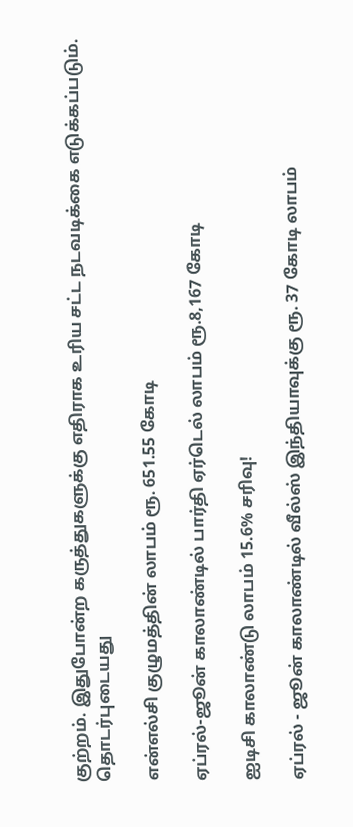குற்றம். இதுபோன்ற கருத்துகளுக்கு எதிராக உரிய சட்ட நடவடிக்கை எடுக்கப்படும்.
தொடர்புடையது

என்எல்சி குழுமத்தின் லாபம் ரூ. 651.55 கோடி

ஏப்ரல்-ஜூன் காலாண்டில் பார்தி ஏர்டெல் லாபம் ரூ.8,167 கோடி

ஐடிசி காலாண்டு லாபம் 15.6% சரிவு!

ஏப்ரல் - ஜூன் காலாண்டில் வீல்ஸ் இந்தியாவுக்கு ரூ. 37 கோடி லாபம்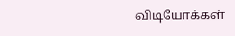விடியோக்கள்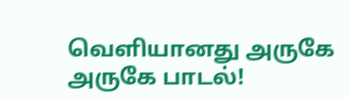வெளியானது அருகே அருகே பாடல்!